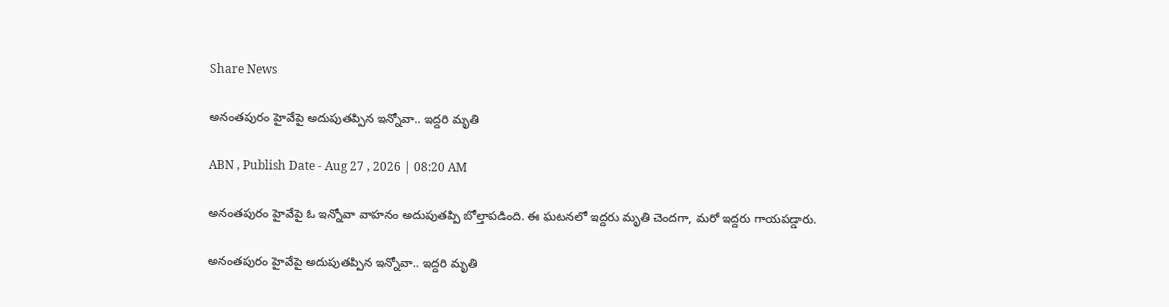Share News

అనంతపురం హైవేపై అదుపుతప్పిన ఇన్నోవా.. ఇద్దరి మృతి

ABN , Publish Date - Aug 27 , 2026 | 08:20 AM

అనంతపురం హైవేపై ఓ ఇన్నోవా వాహనం అదుపుతప్పి బోల్తాపడింది. ఈ ఘటనలో ఇద్దరు మృతి చెందగా, మరో ఇద్దరు గాయపడ్డారు.

అనంతపురం హైవేపై అదుపుతప్పిన ఇన్నోవా.. ఇద్దరి మృతి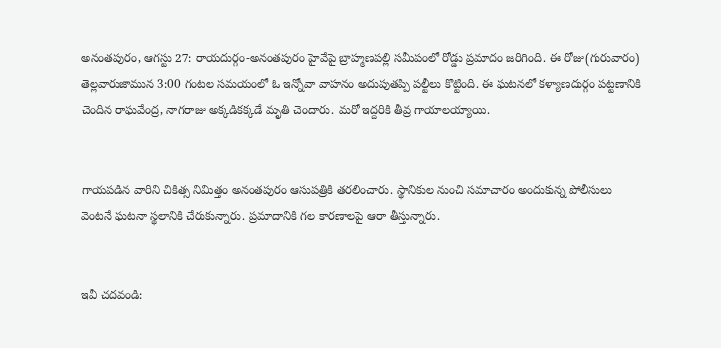అనంతపురం, ఆగస్టు 27: రాయదుర్గం-అనంతపురం హైవేపై బ్రాహ్మణపల్లి సమీపంలో రోడ్డు ప్రమాదం జరిగింది. ఈ రోజు(గురువారం) తెల్లవారుజామున 3:00 గంటల సమయంలో ఓ ఇన్నోవా వాహనం అదుపుతప్పి పల్టీలు కొట్టింది. ఈ ఘటనలో కళ్యాణదుర్గం పట్టణానికి చెందిన రాఘవేంద్ర, నాగరాజు అక్కడికక్కడే మృతి చెందారు. మరో ఇద్దరికి తీవ్ర గాయాలయ్యాయి.


గాయపడిన వారిని చికిత్స నిమిత్తం అనంతపురం ఆసుపత్రికి తరలించారు. స్థానికుల నుంచి సమాచారం అందుకున్న పోలీసులు వెంటనే ఘటనా స్థలానికి చేరుకున్నారు. ప్రమాదానికి గల కారణాలపై ఆరా తీస్తున్నారు.


ఇవీ చదవండి: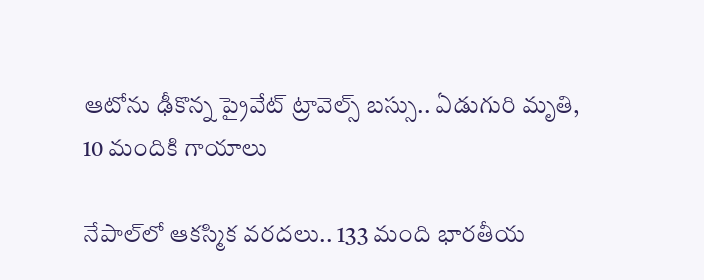ఆటోను ఢీకొన్న ప్రైవేట్ ట్రావెల్స్‌ బస్సు.. ఏడుగురి మృతి, 10 మందికి గాయాలు

నేపాల్‌లో ఆకస్మిక వరదలు.. 133 మంది భారతీయ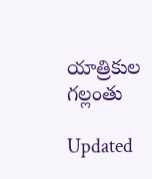యాత్రికుల గల్లంతు

Updated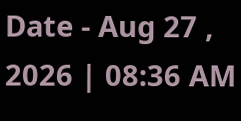Date - Aug 27 , 2026 | 08:36 AM